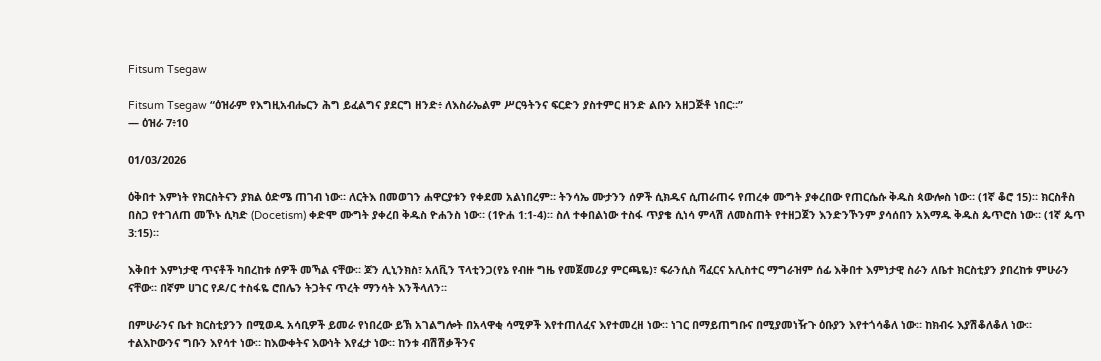Fitsum Tsegaw

Fitsum Tsegaw “ዕዝራም የእግዚአብሔርን ሕግ ይፈልግና ያደርግ ዘንድ፥ ለእስራኤልም ሥርዓትንና ፍርድን ያስተምር ዘንድ ልቡን አዘጋጅቶ ነበር።”
— ዕዝራ 7፥10

01/03/2026

ዕቅበተ እምነት የክርስትናን ያክል ዕድሜ ጠገብ ነው። ለርትእ በመወገን ሐዋርያቱን የቀደመ አልነበረም። ትንሳኤ ሙታንን ሰዎች ሲክዱና ሲጠራጠሩ የጠረቀ ሙግት ያቀረበው የጠርሴሱ ቅዱስ ጳውሎስ ነው። (1ኛ ቆሮ 15)። ክርስቶስ በስጋ የተገለጠ መኾኑ ሲካድ (Docetism) ቀድሞ ሙግት ያቀረበ ቅዱስ ዮሐንስ ነው። (1ዮሐ 1:1-4)። ስለ ተቀበልነው ተስፋ ጥያቄ ሲነሳ ምላሽ ለመስጠት የተዘጋጀን እንድንኾንም ያሳሰበን አእማዱ ቅዱስ ጴጥሮስ ነው። (1ኛ ጴጥ 3:15)።

እቅበተ እምነታዊ ጥናቶች ካበረከቱ ሰዎች መኻል ናቸው። ጆን ሊኒንክስ፣ አለቪን ፕላቲንጋ(የኔ የብዙ ግዜ የመጀመሪያ ምርጫዬ)፣ ፍራንሲስ ሻፈርና አሊስተር ማግራዝም ሰፊ እቅበተ እምነታዊ ስራን ለቤተ ክርስቲያን ያበረከቱ ምሁራን ናቸው። በኛም ሀገር የዶ/ር ተስፋዬ ሮበሌን ትጋትና ጥረት ማንሳት እንችላለን።

በምሁራንና ቤተ ክርስቲያንን በሚወዱ አሳቢዎች ይመራ የነበረው ይኽ አገልግሎት በአላዋቂ ሳሚዎች እየተጠለፈና እየተመረዘ ነው። ነገር በማይጠግቡና በሚያመነዥጉ ዕቡያን እየተጎሳቆለ ነው። ከክብሩ እያሽቆለቆለ ነው። ተልእኮውንና ግቡን እየሳተ ነው። ከእውቀትና እውነት እየፈታ ነው። ከንቱ ብሽሽቃችንና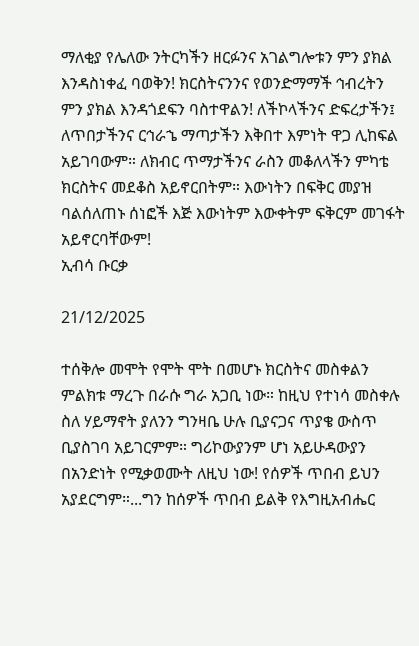ማለቂያ የሌለው ንትርካችን ዘርፉንና አገልግሎቱን ምን ያክል እንዳስነቀፈ ባወቅን! ክርስትናንንና የወንድማማች ኅብረትን ምን ያክል እንዳጎደፍን ባስተዋልን! ለችኮላችንና ድፍረታችን፤ ለጥበታችንና ርኅራኄ ማጣታችን እቅበተ እምነት ዋጋ ሊከፍል አይገባውም። ለክብር ጥማታችንና ራስን መቆለላችን ምካቴ ክርስትና መደቆስ አይኖርበትም። እውነትን በፍቅር መያዝ ባልሰለጠኑ ሰነፎች እጅ እውነትም እውቀትም ፍቅርም መገፋት አይኖርባቸውም!
ኢብሳ ቡርቃ

21/12/2025

ተሰቅሎ መሞት የሞት ሞት በመሆኑ ክርስትና መስቀልን ምልክቱ ማረጉ በራሱ ግራ አጋቢ ነው። ከዚህ የተነሳ መስቀሉ ስለ ሃይማኖት ያለንን ግንዛቤ ሁሉ ቢያናጋና ጥያቄ ውስጥ ቢያስገባ አይገርምም። ግሪኮውያንም ሆነ አይሁዳውያን በአንድነት የሚቃወሙት ለዚህ ነው! የሰዎች ጥበብ ይህን አያደርግም።...ግን ከሰዎች ጥበብ ይልቅ የእግዚአብሔር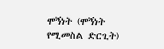ሞኝነት (ሞኝነት የሚመስል ድርጊት)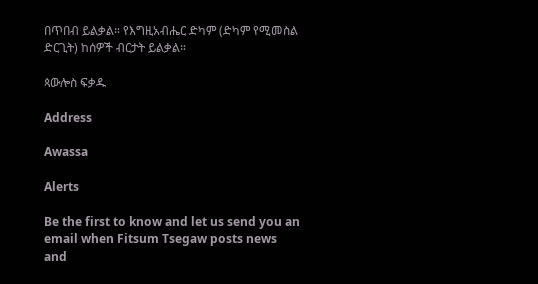በጥበብ ይልቃል። የእግዚአብሔር ድካም (ድካም የሚመስል ድርጊት) ከሰዎች ብርታት ይልቃል።

ጳውሎስ ፍቃዱ

Address

Awassa

Alerts

Be the first to know and let us send you an email when Fitsum Tsegaw posts news and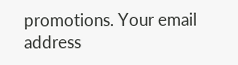promotions. Your email address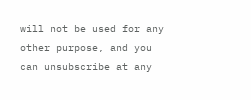will not be used for any other purpose, and you can unsubscribe at any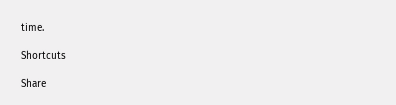time.

Shortcuts

Share